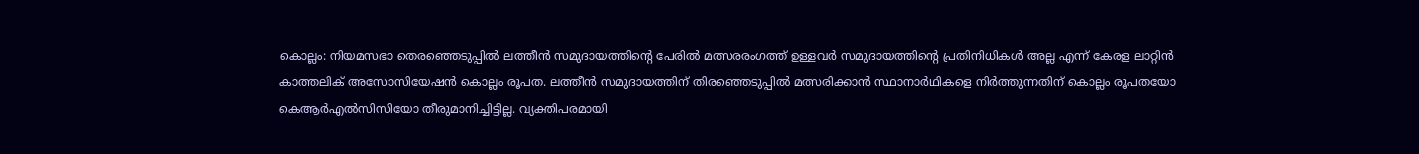കൊല്ലം: നിയമസഭാ തെരഞ്ഞെടുപ്പിൽ ലത്തീൻ സമുദായത്തിന്റെ പേരിൽ മത്സരരംഗത്ത് ഉള്ളവർ സമുദായത്തിന്റെ പ്രതിനിധികൾ അല്ല എന്ന് കേരള ലാറ്റിൻ കാത്തലിക് അസോസിയേഷൻ കൊല്ലം രൂപത. ലത്തീൻ സമുദായത്തിന് തിരഞ്ഞെടുപ്പിൽ മത്സരിക്കാൻ സ്ഥാനാർഥികളെ നിർത്തുന്നതിന് കൊല്ലം രൂപതയോ കെആർഎൽസിസിയോ തീരുമാനിച്ചിട്ടില്ല. വ്യക്തിപരമായി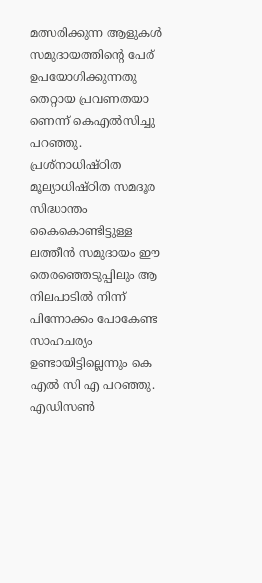മത്സരിക്കുന്ന ആളുകൾ സമുദായത്തിന്റെ പേര് ഉപയോഗിക്കുന്നതു തെറ്റായ പ്രവണതയാ ണെന്ന് കെഎൽസിച്ചു പറഞ്ഞു.
പ്രശ്നാധിഷ്ഠിത മൂല്യാധിഷ്ഠിത സമദൂര സിദ്ധാന്തം കൈകൊണ്ടിട്ടുള്ള ലത്തീൻ സമുദായം ഈ തെരഞ്ഞെടുപ്പിലും ആ നിലപാടിൽ നിന്ന് പിന്നോക്കം പോകേണ്ട സാഹചര്യം ഉണ്ടായിട്ടില്ലെന്നും കെ എൽ സി എ പറഞ്ഞു. എഡിസൺ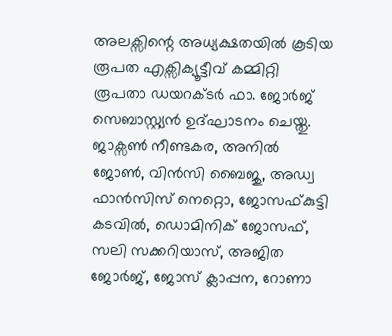അലക്സിന്റെ അധ്യക്ഷതയിൽ കൂടിയ രൂപത എക്സിക്യൂട്ടീവ് കമ്മിറ്റി രൂപതാ ഡയറക്ടർ ഫാ. ജോർജ് സെബാസ്റ്റ്യൻ ഉദ്ഘാടനം ചെയ്തു. ജാക്സൺ നീണ്ടകര, അനിൽ ജോൺ, വിൻസി ബൈജു, അഡ്വ ഫാൻസിസ് നെറ്റൊ, ജോസഫ്കുട്ടി കടവിൽ, ഡൊമിനിക് ജോസഫ്, സലി സക്കറിയാസ്, അജിത ജോർജ്, ജോസ് ക്ലാപ്പന, റോണാ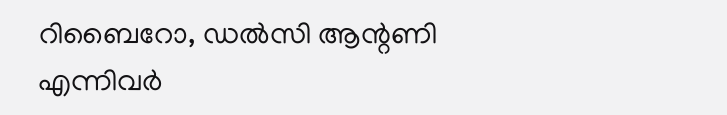റിബൈറോ, ഡൽസി ആന്റണി എന്നിവർ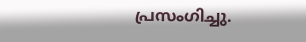പ്രസംഗിച്ചു.